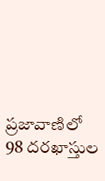ప్రజావాణిలో 98 దరఖాస్తుల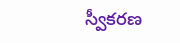స్వీకరణ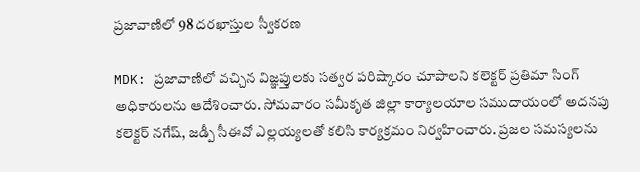ప్రజావాణిలో 98 దరఖాస్తుల స్వీకరణ

MDK: ప్రజావాణిలో వచ్చిన విజ్ఞప్తులకు సత్వర పరిష్కారం చూపాలని కలెక్టర్ ప్రతిమా సింగ్ అధికారులను ఆదేశించారు. సోమవారం సమీకృత జిల్లా కార్యాలయాల సముదాయంలో అదనపు కలెక్టర్ నగేష్, జడ్పీ సీఈవో ఎల్లయ్యలతో కలిసి కార్యక్రమం నిర్వహించారు. ప్రజల సమస్యలను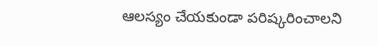ఆలస్యం చేయకుండా పరిష్కరించాలని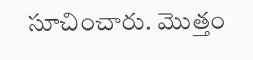సూచించారు. మొత్తం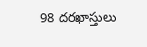98 దరఖాస్తులు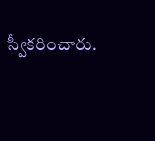స్వీకరించారు.